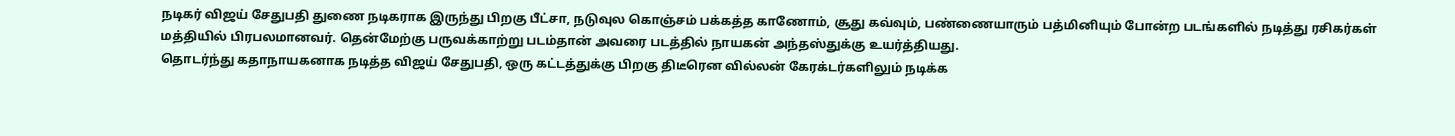நடிகர் விஜய் சேதுபதி துணை நடிகராக இருந்து பிறகு பீட்சா, நடுவுல கொஞ்சம் பக்கத்த காணோம், சூது கவ்வும், பண்ணையாரும் பத்மினியும் போன்ற படங்களில் நடித்து ரசிகர்கள் மத்தியில் பிரபலமானவர். தென்மேற்கு பருவக்காற்று படம்தான் அவரை படத்தில் நாயகன் அந்தஸ்துக்கு உயர்த்தியது.
தொடர்ந்து கதாநாயகனாக நடித்த விஜய் சேதுபதி, ஒரு கட்டத்துக்கு பிறகு திடீரென வில்லன் கேரக்டர்களிலும் நடிக்க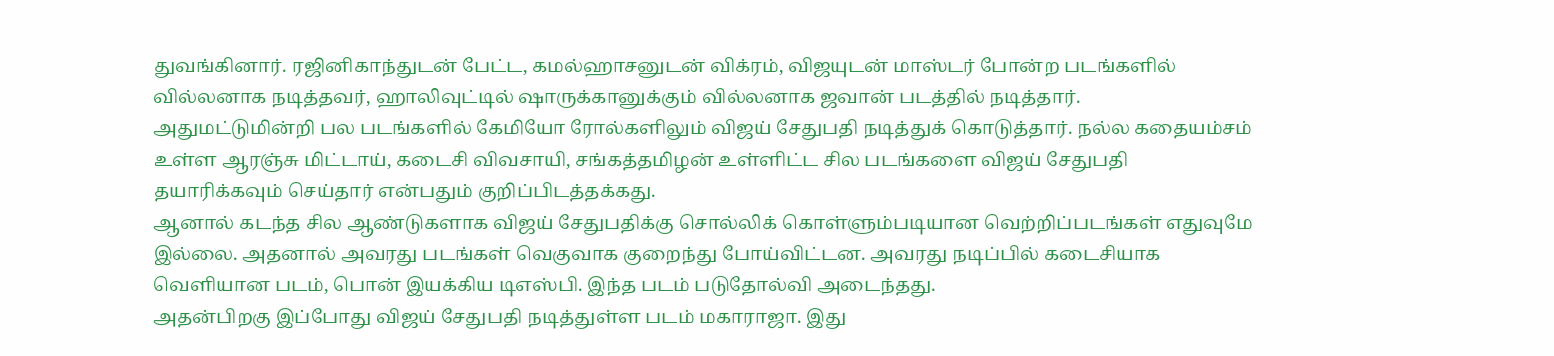துவங்கினார். ரஜினிகாந்துடன் பேட்ட, கமல்ஹாசனுடன் விக்ரம், விஜயுடன் மாஸ்டர் போன்ற படங்களில் வில்லனாக நடித்தவர், ஹாலிவுட்டில் ஷாருக்கானுக்கும் வில்லனாக ஜவான் படத்தில் நடித்தார்.
அதுமட்டுமின்றி பல படங்களில் கேமியோ ரோல்களிலும் விஜய் சேதுபதி நடித்துக் கொடுத்தார். நல்ல கதையம்சம் உள்ள ஆரஞ்சு மிட்டாய், கடைசி விவசாயி, சங்கத்தமிழன் உள்ளிட்ட சில படங்களை விஜய் சேதுபதி தயாரிக்கவும் செய்தார் என்பதும் குறிப்பிடத்தக்கது.
ஆனால் கடந்த சில ஆண்டுகளாக விஜய் சேதுபதிக்கு சொல்லிக் கொள்ளும்படியான வெற்றிப்படங்கள் எதுவுமே இல்லை. அதனால் அவரது படங்கள் வெகுவாக குறைந்து போய்விட்டன. அவரது நடிப்பில் கடைசியாக வெளியான படம், பொன் இயக்கிய டிஎஸ்பி. இந்த படம் படுதோல்வி அடைந்தது.
அதன்பிறகு இப்போது விஜய் சேதுபதி நடித்துள்ள படம் மகாராஜா. இது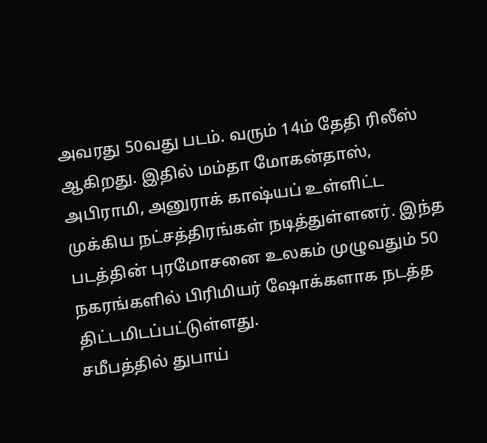அவரது 50வது படம். வரும் 14ம் தேதி ரிலீஸ் ஆகிறது. இதில் மம்தா மோகன்தாஸ், அபிராமி, அனுராக் காஷ்யப் உள்ளிட்ட முக்கிய நட்சத்திரங்கள் நடித்துள்ளனர். இந்த படத்தின் புரமோசனை உலகம் முழுவதும் 50 நகரங்களில் பிரிமியர் ஷோக்களாக நடத்த திட்டமிடப்பட்டுள்ளது.
சமீபத்தில் துபாய்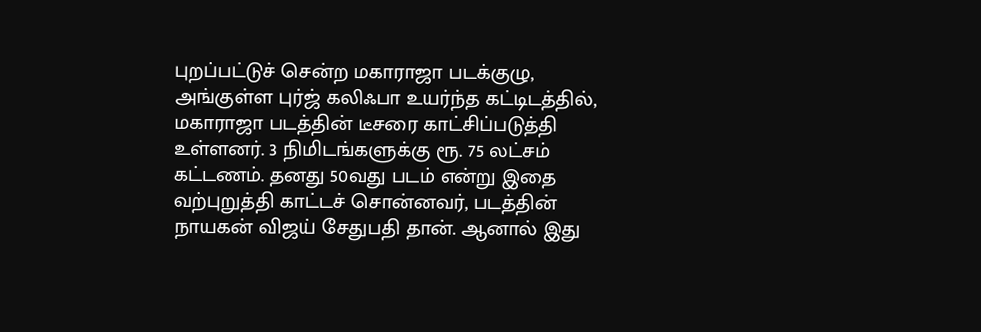புறப்பட்டுச் சென்ற மகாராஜா படக்குழு, அங்குள்ள புர்ஜ் கலிஃபா உயர்ந்த கட்டிடத்தில், மகாராஜா படத்தின் டீசரை காட்சிப்படுத்தி உள்ளனர். 3 நிமிடங்களுக்கு ரூ. 75 லட்சம் கட்டணம். தனது 50வது படம் என்று இதை வற்புறுத்தி காட்டச் சொன்னவர், படத்தின் நாயகன் விஜய் சேதுபதி தான். ஆனால் இது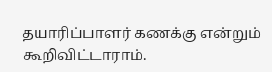தயாரிப்பாளர் கணக்கு என்றும் கூறிவிட்டாராம்.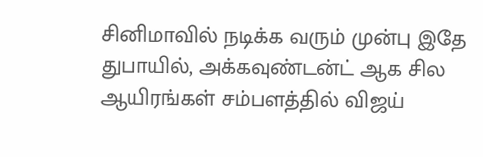சினிமாவில் நடிக்க வரும் முன்பு இதே துபாயில், அக்கவுண்டன்ட் ஆக சில ஆயிரங்கள் சம்பளத்தில் விஜய்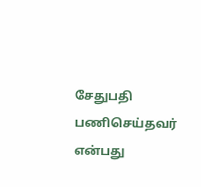சேதுபதி பணிசெய்தவர் என்பது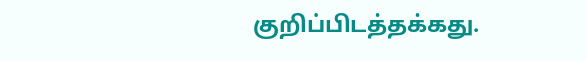குறிப்பிடத்தக்கது.